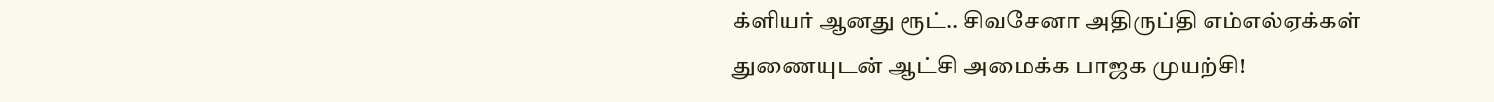க்ளியர் ஆனது ரூட்.. சிவசேனா அதிருப்தி எம்எல்ஏக்கள் துணையுடன் ஆட்சி அமைக்க பாஜக முயற்சி!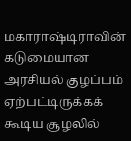மகாராஷ்டிராவின் கடுமையான அரசியல் குழப்பம் ஏற்பட்டிருக்கக் கூடிய சூழலில்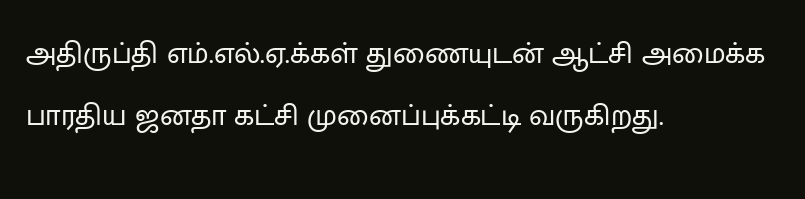அதிருப்தி எம்.எல்.ஏ.க்கள் துணையுடன் ஆட்சி அமைக்க பாரதிய ஜனதா கட்சி முனைப்புக்கட்டி வருகிறது.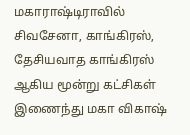மகாராஷ்டிராவில் சிவசேனா, காங்கிரஸ், தேசியவாத காங்கிரஸ் ஆகிய மூன்று கட்சிகள் இணைந்து மகா விகாஷ்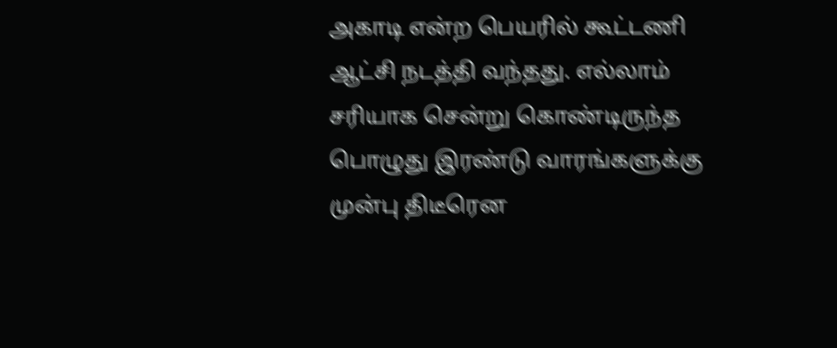அகாடி என்ற பெயரில் கூட்டணி ஆட்சி நடத்தி வந்தது. எல்லாம் சரியாக சென்று கொண்டிருந்த பொழுது இரண்டு வாரங்களுக்கு முன்பு திடீரென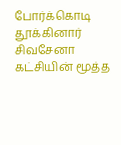போர்க்கொடி தூக்கினார் சிவசேனா கட்சியின் மூத்த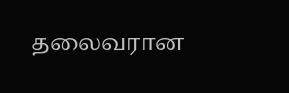தலைவரான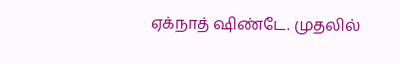ஏக்நாத் ஷிண்டே. முதலில்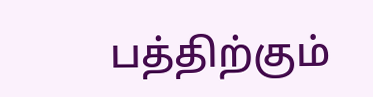பத்திற்கும்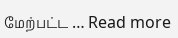மேற்பட்ட … Read more